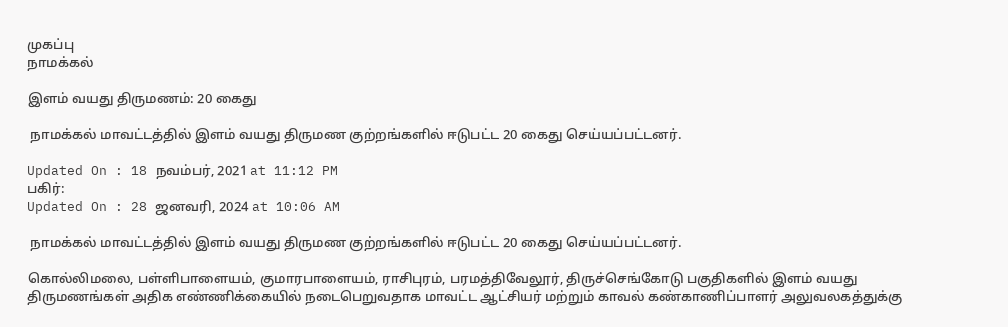முகப்பு
நாமக்கல்

இளம் வயது திருமணம்: 20 கைது

 நாமக்கல் மாவட்டத்தில் இளம் வயது திருமண குற்றங்களில் ஈடுபட்ட 20 கைது செய்யப்பட்டனர்.

Updated On : 18 நவம்பர், 2021 at 11:12 PM
பகிர்:
Updated On : 28 ஜனவரி, 2024 at 10:06 AM

 நாமக்கல் மாவட்டத்தில் இளம் வயது திருமண குற்றங்களில் ஈடுபட்ட 20 கைது செய்யப்பட்டனர்.

கொல்லிமலை, பள்ளிபாளையம், குமாரபாளையம், ராசிபுரம், பரமத்திவேலூர், திருச்செங்கோடு பகுதிகளில் இளம் வயது திருமணங்கள் அதிக எண்ணிக்கையில் நடைபெறுவதாக மாவட்ட ஆட்சியர் மற்றும் காவல் கண்காணிப்பாளர் அலுவலகத்துக்கு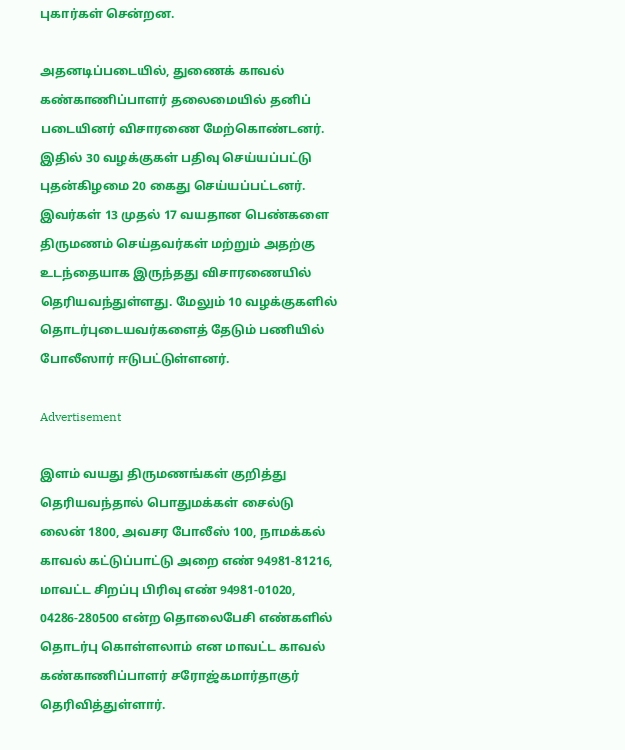புகார்கள் சென்றன.

அதனடிப்படையில், துணைக் காவல் கண்காணிப்பாளர் தலைமையில் தனிப் படையினர் விசாரணை மேற்கொண்டனர். இதில் 30 வழக்குகள் பதிவு செய்யப்பட்டு புதன்கிழமை 20 கைது செய்யப்பட்டனர். இவர்கள் 13 முதல் 17 வயதான பெண்களை திருமணம் செய்தவர்கள் மற்றும் அதற்கு உடந்தையாக இருந்தது விசாரணையில் தெரியவந்துள்ளது. மேலும் 10 வழக்குகளில் தொடர்புடையவர்களைத் தேடும் பணியில் போலீஸார் ஈடுபட்டுள்ளனர்.

Advertisement

இளம் வயது திருமணங்கள் குறித்து தெரியவந்தால் பொதுமக்கள் சைல்டு லைன் 1800, அவசர போலீஸ் 100, நாமக்கல் காவல் கட்டுப்பாட்டு அறை எண் 94981-81216, மாவட்ட சிறப்பு பிரிவு எண் 94981-01020, 04286-280500 என்ற தொலைபேசி எண்களில் தொடர்பு கொள்ளலாம் என மாவட்ட காவல் கண்காணிப்பாளர் சரோஜ்கமார்தாகுர் தெரிவித்துள்ளார்.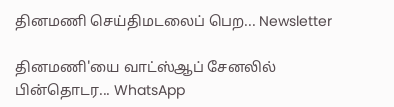தினமணி செய்திமடலைப் பெற... Newsletter

தினமணி'யை வாட்ஸ்ஆப் சேனலில் பின்தொடர... WhatsApp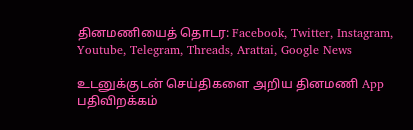தினமணியைத் தொடர: Facebook, Twitter, Instagram, Youtube, Telegram, Threads, Arattai, Google News

உடனுக்குடன் செய்திகளை அறிய தினமணி App பதிவிறக்கம்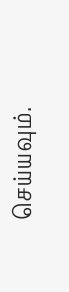செய்யவும்.